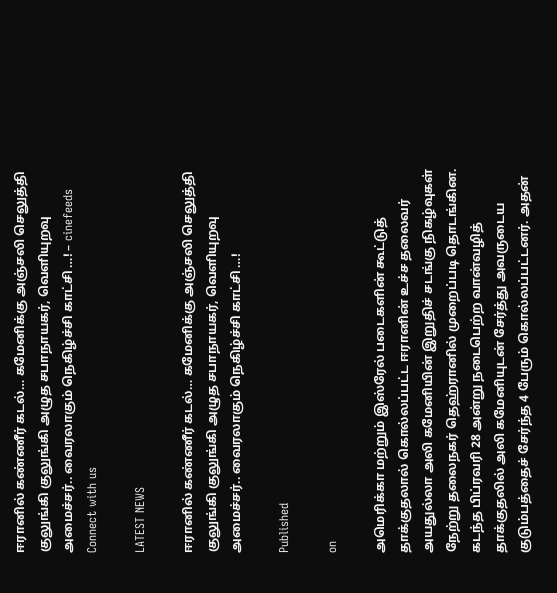ஈரானில் கண்ணீர் கடல்… கமேனிக்கு அஞ்சலி செலுத்தி குலுங்கி குலுங்கி அழுத சபாநாயகர், வெளியுறவு அமைச்சர்.. வைரலாகும் நெகிழ்ச்சி காட்சி …! – cinefeeds
Connect with us

LATEST NEWS

ஈரானில் கண்ணீர் கடல்… கமேனிக்கு அஞ்சலி செலுத்தி குலுங்கி குலுங்கி அழுத சபாநாயகர், வெளியுறவு அமைச்சர்.. வைரலாகும் நெகிழ்ச்சி காட்சி …!

Published

on

அமெரிக்கா மற்றும் இஸ்ரேல் படைகளின் கூட்டுத் தாக்குதலால் கொல்லப்பட்ட ஈரானின் உச்ச தலைவர் அயதுல்லா அலி கமேனியின் இறுதிச் சடங்கு நிகழ்வுகள் நேற்று தலைநகர் தெஹ்ரானில் முறைப்படி தொடங்கின. கடந்த பிப்ரவரி 28 அன்று நடைபெற்ற வான்வழித் தாக்குதலில் அலி கமேனியுடன் சேர்த்து அவருடைய குடும்பத்தைச் சேர்ந்த 4 பேரும் கொல்லப்பட்டனர். அதன்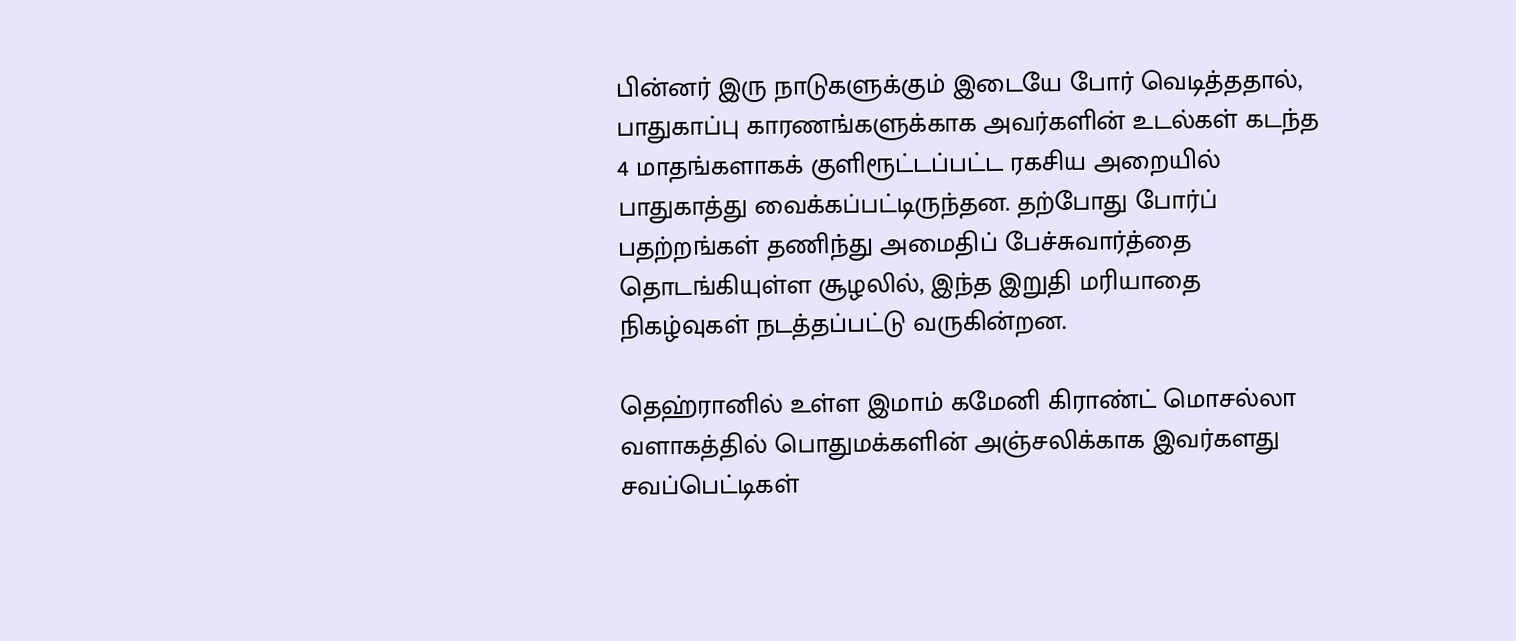பின்னர் இரு நாடுகளுக்கும் இடையே போர் வெடித்ததால், பாதுகாப்பு காரணங்களுக்காக அவர்களின் உடல்கள் கடந்த 4 மாதங்களாகக் குளிரூட்டப்பட்ட ரகசிய அறையில் பாதுகாத்து வைக்கப்பட்டிருந்தன. தற்போது போர்ப் பதற்றங்கள் தணிந்து அமைதிப் பேச்சுவார்த்தை தொடங்கியுள்ள சூழலில், இந்த இறுதி மரியாதை நிகழ்வுகள் நடத்தப்பட்டு வருகின்றன.

தெஹ்ரானில் உள்ள இமாம் கமேனி கிராண்ட் மொசல்லா வளாகத்தில் பொதுமக்களின் அஞ்சலிக்காக இவர்களது சவப்பெட்டிகள்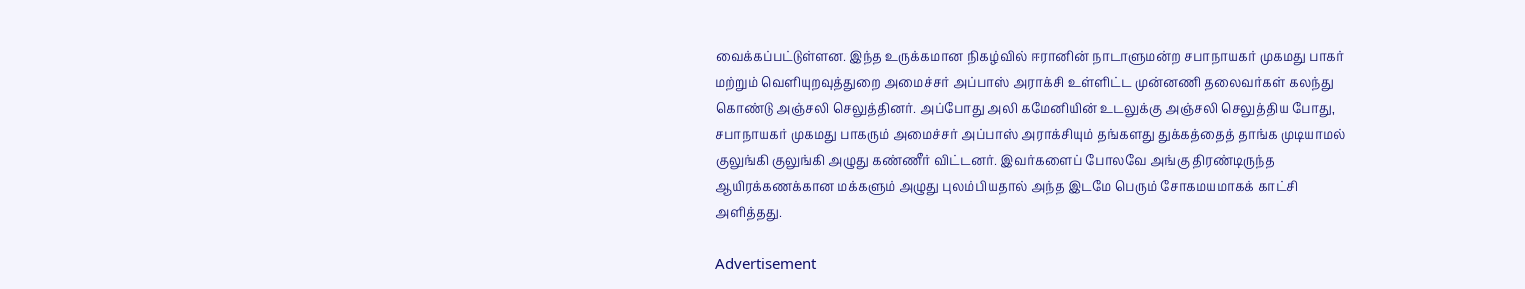வைக்கப்பட்டுள்ளன. இந்த உருக்கமான நிகழ்வில் ஈரானின் நாடாளுமன்ற சபாநாயகர் முகமது பாகர் மற்றும் வெளியுறவுத்துறை அமைச்சர் அப்பாஸ் அராக்சி உள்ளிட்ட முன்னணி தலைவர்கள் கலந்து கொண்டு அஞ்சலி செலுத்தினர். அப்போது அலி கமேனியின் உடலுக்கு அஞ்சலி செலுத்திய போது, சபாநாயகர் முகமது பாகரும் அமைச்சர் அப்பாஸ் அராக்சியும் தங்களது துக்கத்தைத் தாங்க முடியாமல் குலுங்கி குலுங்கி அழுது கண்ணீர் விட்டனர். இவர்களைப் போலவே அங்கு திரண்டிருந்த ஆயிரக்கணக்கான மக்களும் அழுது புலம்பியதால் அந்த இடமே பெரும் சோகமயமாகக் காட்சி அளித்தது.

Advertisement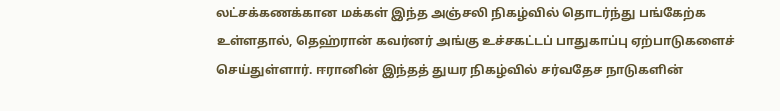லட்சக்கணக்கான மக்கள் இந்த அஞ்சலி நிகழ்வில் தொடர்ந்து பங்கேற்க உள்ளதால், தெஹ்ரான் கவர்னர் அங்கு உச்சகட்டப் பாதுகாப்பு ஏற்பாடுகளைச் செய்துள்ளார். ஈரானின் இந்தத் துயர நிகழ்வில் சர்வதேச நாடுகளின்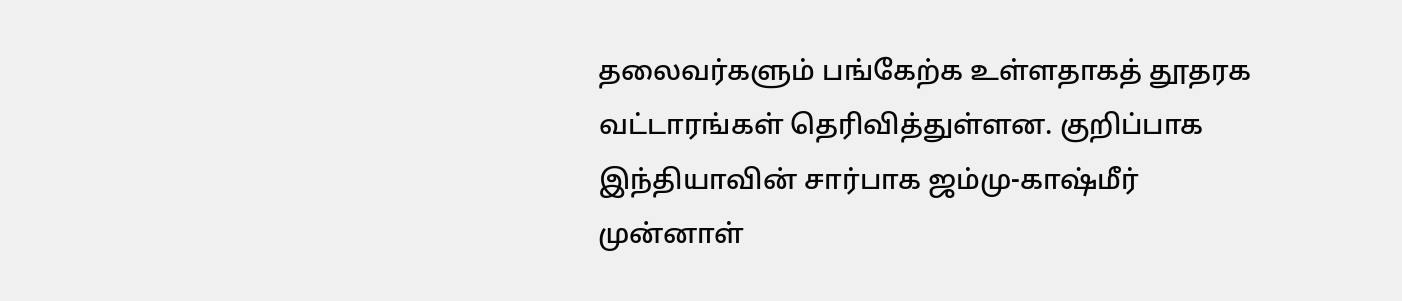தலைவர்களும் பங்கேற்க உள்ளதாகத் தூதரக வட்டாரங்கள் தெரிவித்துள்ளன. குறிப்பாக இந்தியாவின் சார்பாக ஜம்மு-காஷ்மீர் முன்னாள்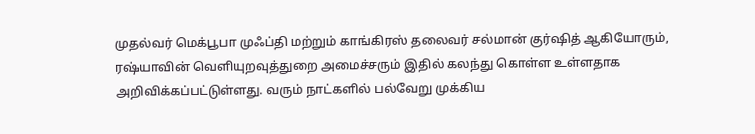முதல்வர் மெக்பூபா முஃப்தி மற்றும் காங்கிரஸ் தலைவர் சல்மான் குர்ஷித் ஆகியோரும், ரஷ்யாவின் வெளியுறவுத்துறை அமைச்சரும் இதில் கலந்து கொள்ள உள்ளதாக அறிவிக்கப்பட்டுள்ளது. வரும் நாட்களில் பல்வேறு முக்கிய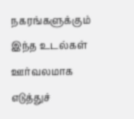நகரங்களுக்கும் இந்த உடல்கள் ஊர்வலமாக எடுத்துச்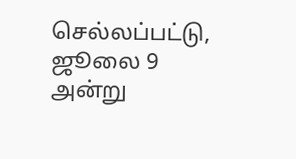செல்லப்பட்டு, ஜூலை 9 அன்று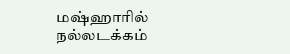மஷ்ஹாரில் நல்லடக்கம்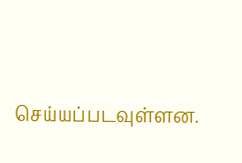செய்யப்படவுள்ளன.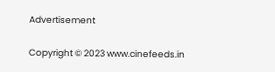Advertisement

Copyright © 2023 www.cinefeeds.in